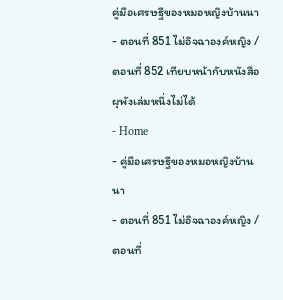คู่มือเศรษฐีของหมอหญิงบ้านนา - ตอนที่ 851 ไม่อิจฉาองค์หญิง / ตอนที่ 852 เทียบหน้ากับหนังสือผุพังเล่มหนึ่งไม่ได้
- Home
- คู่มือเศรษฐีของหมอหญิงบ้านนา
- ตอนที่ 851 ไม่อิจฉาองค์หญิง / ตอนที่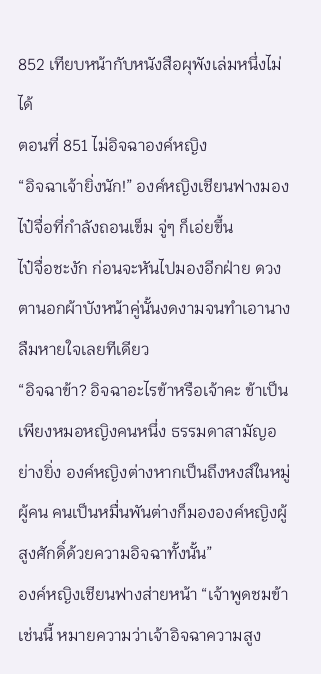852 เทียบหน้ากับหนังสือผุพังเล่มหนึ่งไม่ได้
ตอนที่ 851 ไม่อิจฉาองค์หญิง
“อิจฉาเจ้ายิ่งนัก!” องค์หญิงเชียนฟางมองไป๋จื่อที่กำลังถอนเข็ม จู่ๆ ก็เอ่ยขึ้น
ไป๋จื่อชะงัก ก่อนจะหันไปมองอีกฝ่าย ดวงตานอกผ้าบังหน้าคู่นั้นงดงามจนทำเอานางลืมหายใจเลยทีเดียว
“อิจฉาข้า? อิจฉาอะไรข้าหรือเจ้าคะ ข้าเป็นเพียงหมอหญิงคนหนึ่ง ธรรมดาสามัญอย่างยิ่ง องค์หญิงต่างหากเป็นถึงหงส์ในหมู่ผู้คน คนเป็นหมื่นพันต่างก็มององค์หญิงผู้สูงศักดิ์ด้วยความอิจฉาทั้งนั้น”
องค์หญิงเชียนฟางส่ายหน้า “เจ้าพูดชมข้าเช่นนี้ หมายความว่าเจ้าอิจฉาความสูง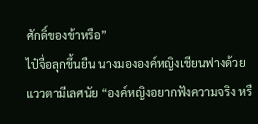ศักดิ์ของข้าหรือ”
ไป๋จื่อลุกขึ้นยืน นางมององค์หญิงเชียนฟางด้วยแววตามีเลศนัย “องค์หญิงอยากฟังความจริง หรื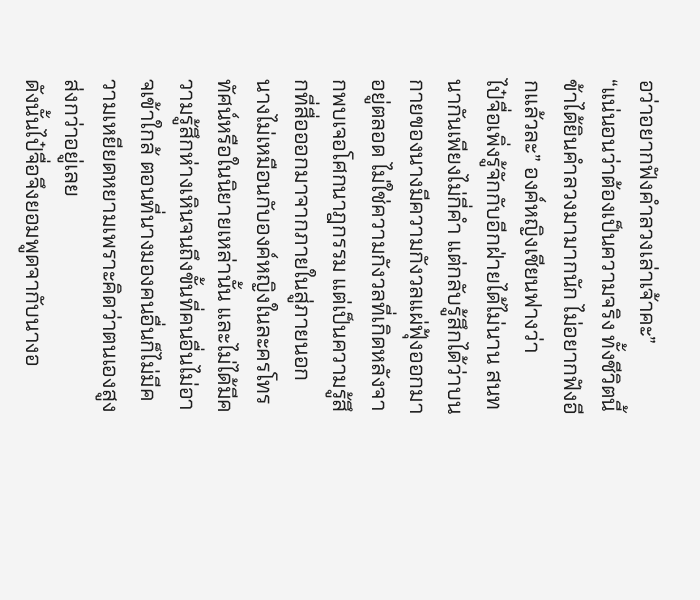อว่าอยากฟังคำลวงเล่าเจ้าคะ”
“แน่นอนว่าต้องเป็นความจริง ทั้งชีวิตนี้ข้าได้ยินคำลวงมามากนัก ไม่อยากฟังอีกแล้วละ” องค์หญิงเชียนฟางว่า
ไป๋จื่อเพิ่งรู้จักกับอีกฝ่ายได้ไม่นาน สนทนากันเพียงไม่กี่คำ แต่กลับรู้สึกได้ว่าบนกายของนางมีความกังวลแผ่ฟุ้งออกมาอยู่ตลอด ไม่ใช่ความกังวลที่เกิดหลังจากพบเจอโศกนาฎกรรม แต่เป็นความรู้สึกที่สื่อออกมาจากภายในสู่ภายนอก
นางไม่เหมือนกับองค์หญิงในละครโทรทัศน์หรือในนิยายเหล่านั้น และไม่ได้มีความรู้สึกห่างเหินจนถึงขั้นที่คนอื่นไม่อาจเข้าใกล้ ตอนที่นางมองคนอื่นก็ไม่มีความเหยียดหยามเพราะคิดว่าตนเองสูงส่งกว่าอยู่เลย
ดังนั้นไป๋จื่อจึงยอมพูดจากับนางอ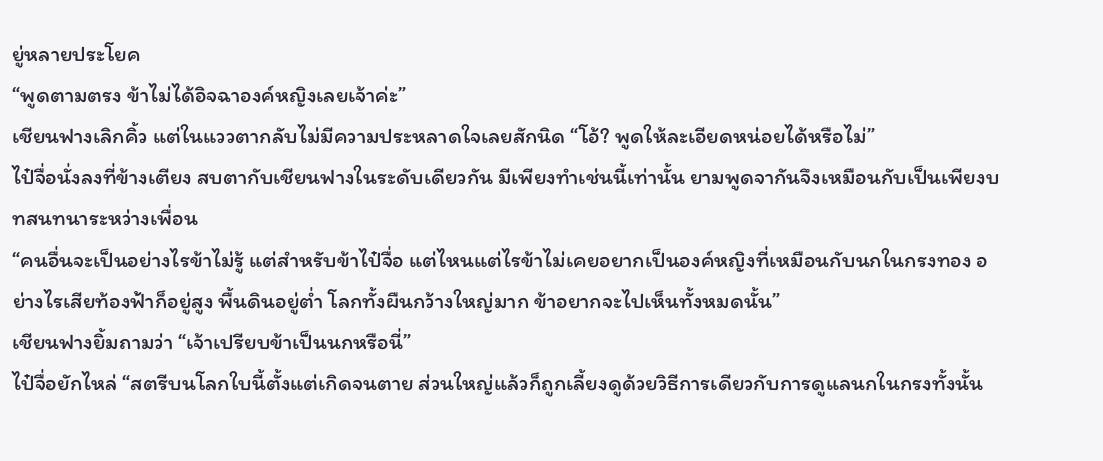ยู่หลายประโยค
“พูดตามตรง ข้าไม่ได้อิจฉาองค์หญิงเลยเจ้าค่ะ”
เชียนฟางเลิกคิ้ว แต่ในแววตากลับไม่มีความประหลาดใจเลยสักนิด “โอ้? พูดให้ละเอียดหน่อยได้หรือไม่”
ไป๋จื่อนั่งลงที่ข้างเตียง สบตากับเชียนฟางในระดับเดียวกัน มีเพียงทำเช่นนี้เท่านั้น ยามพูดจากันจึงเหมือนกับเป็นเพียงบทสนทนาระหว่างเพื่อน
“คนอื่นจะเป็นอย่างไรข้าไม่รู้ แต่สำหรับข้าไป๋จื่อ แต่ไหนแต่ไรข้าไม่เคยอยากเป็นองค์หญิงที่เหมือนกับนกในกรงทอง อย่างไรเสียท้องฟ้าก็อยู่สูง พื้นดินอยู่ต่ำ โลกทั้งผืนกว้างใหญ่มาก ข้าอยากจะไปเห็นทั้งหมดนั้น”
เชียนฟางยิ้มถามว่า “เจ้าเปรียบข้าเป็นนกหรือนี่”
ไป๋จื่อยักไหล่ “สตรีบนโลกใบนี้ตั้งแต่เกิดจนตาย ส่วนใหญ่แล้วก็ถูกเลี้ยงดูด้วยวิธีการเดียวกับการดูแลนกในกรงทั้งนั้น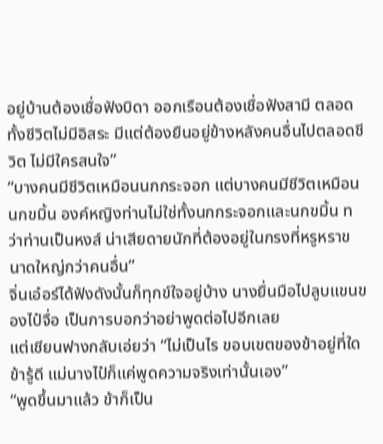อยู่บ้านต้องเชื่อฟังบิดา ออกเรือนต้องเชื่อฟังสามี ตลอดทั้งชีวิตไม่มีอิสระ มีแต่ต้องยืนอยู่ข้างหลังคนอื่นไปตลอดชีวิต ไม่มีใครสนใจ”
“บางคนมีชีวิตเหมือนนกกระจอก แต่บางคนมีชีวิตเหมือนนกขมิ้น องค์หญิงท่านไม่ใช่ทั้งนกกระจอกและนกขมิ้น ทว่าท่านเป็นหงส์ น่าเสียดายนักที่ต้องอยู่ในกรงที่หรูหราขนาดใหญ่กว่าคนอื่น”
จิ่นเอ๋อร์ได้ฟังดังนั้นก็ทุกข์ใจอยู่บ้าง นางยื่นมือไปลูบแขนของไป๋จื่อ เป็นการบอกว่าอย่าพูดต่อไปอีกเลย
แต่เชียนฟางกลับเอ่ยว่า “ไม่เป็นไร ขอบเขตของข้าอยู่ที่ใดข้ารู้ดี แม่นางไป๋ก็แค่พูดความจริงเท่านั้นเอง”
“พูดขึ้นมาแล้ว ข้าก็เป็น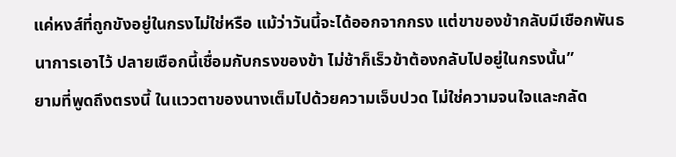แค่หงส์ที่ถูกขังอยู่ในกรงไม่ใช่หรือ แม้ว่าวันนี้จะได้ออกจากกรง แต่ขาของข้ากลับมีเชือกพันธนาการเอาไว้ ปลายเชือกนี้เชื่อมกับกรงของข้า ไม่ช้าก็เร็วข้าต้องกลับไปอยู่ในกรงนั้น”
ยามที่พูดถึงตรงนี้ ในแววตาของนางเต็มไปด้วยความเจ็บปวด ไม่ใช่ความจนใจและกลัด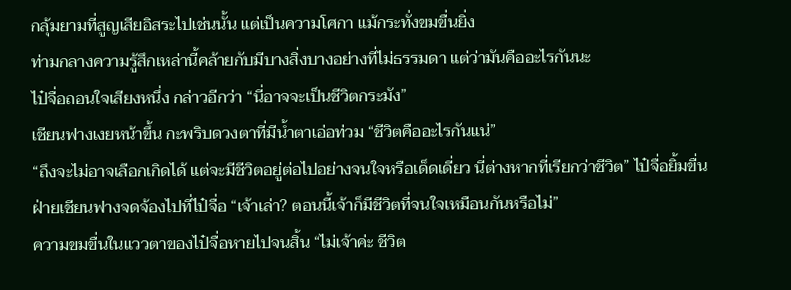กลุ้มยามที่สูญเสียอิสระไปเช่นนั้น แต่เป็นความโศกา แม้กระทั่งขมขื่นยิ่ง
ท่ามกลางความรู้สึกเหล่านี้คล้ายกับมีบางสิ่งบางอย่างที่ไม่ธรรมดา แต่ว่ามันคืออะไรกันนะ
ไป๋จื่อถอนใจเสียงหนึ่ง กล่าวอีกว่า “นี่อาจจะเป็นชีวิตกระมัง”
เชียนฟางเงยหน้าขึ้น กะพริบดวงตาที่มีน้ำตาเอ่อท่วม “ชีวิตคืออะไรกันแน่”
“ถึงจะไม่อาจเลือกเกิดได้ แต่จะมีชีวิตอยู่ต่อไปอย่างจนใจหรือเด็ดเดี่ยว นี่ต่างหากที่เรียกว่าชีวิต” ไป๋จื่อยิ้มขื่น
ฝ่ายเชียนฟางจดจ้องไปที่ไป๋จื่อ “เจ้าเล่า? ตอนนี้เจ้าก็มีชีวิตที่จนใจเหมือนกันหรือไม่”
ความขมขื่นในแววตาของไป๋จื่อหายไปจนสิ้น “ไม่เจ้าค่ะ ชีวิต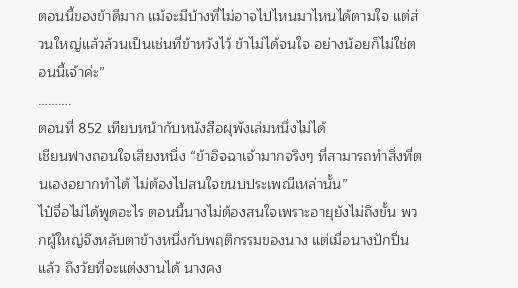ตอนนี้ของข้าดีมาก แม้จะมีบ้างที่ไม่อาจไปไหนมาไหนได้ตามใจ แต่ส่วนใหญ่แล้วล้วนเป็นเช่นที่ข้าหวังไว้ ข้าไม่ได้จนใจ อย่างน้อยก็ไม่ใช่ตอนนี้เจ้าค่ะ”
……….
ตอนที่ 852 เทียบหน้ากับหนังสือผุพังเล่มหนึ่งไม่ได้
เชียนฟางถอนใจเสียงหนึ่ง “ข้าอิจฉาเจ้ามากจริงๆ ที่สามารถทำสิ่งที่ตนเองอยากทำได้ ไม่ต้องไปสนใจขนบประเพณีเหล่านั้น”
ไป๋จื่อไม่ได้พูดอะไร ตอนนี้นางไม่ต้องสนใจเพราะอายุยังไม่ถึงขั้น พวกผู้ใหญ่จึงหลับตาข้างหนึ่งกับพฤติกรรมของนาง แต่เมื่อนางปักปิ่นแล้ว ถึงวัยที่จะแต่งงานได้ นางคง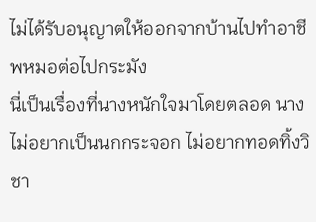ไม่ได้รับอนุญาตให้ออกจากบ้านไปทำอาชีพหมอต่อไปกระมัง
นี่เป็นเรื่องที่นางหนักใจมาโดยตลอด นางไม่อยากเป็นนกกระจอก ไม่อยากทอดทิ้งวิชา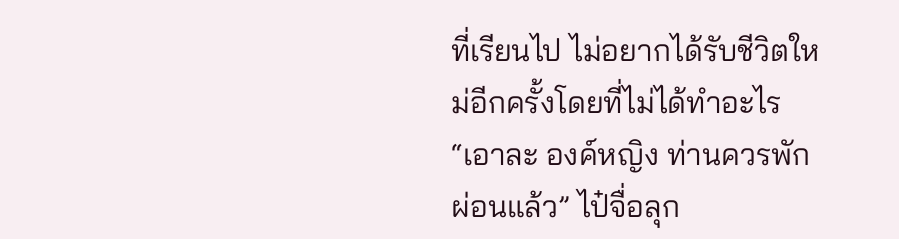ที่เรียนไป ไม่อยากได้รับชีวิตใหม่อีกครั้งโดยที่ไม่ได้ทำอะไร
“เอาละ องค์หญิง ท่านควรพักผ่อนแล้ว” ไป๋จื่อลุก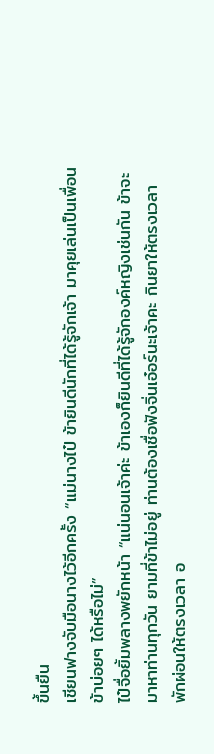ขึ้นยืน
เชียนฟางจับมือนางไว้อีกครั้ง “แม่นางไป๋ ข้ายินดีนักที่ได้รู้จักเจ้า มาคุยเล่นเป็นเพื่อนข้าบ่อยๆ ได้หรือไม่”
ไป๋จื่อยิ้มพลางพยักหน้า “แน่นอนเจ้าค่ะ ข้าเองก็ยินดีที่ได้รู้จักองค์หญิงเช่นกัน ข้าจะมาหาท่านทุกวัน ยามที่ข้าไม่อยู่ ท่านต้องเชื่อฟังจิ่นเอ๋อร์นะเจ้าคะ กินยาให้ตรงเวลา พักผ่อนให้ตรงเวลา อ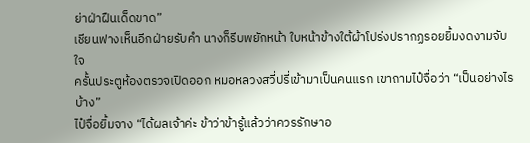ย่าฝ่าฝืนเด็ดขาด”
เชียนฟางเห็นอีกฝ่ายรับคำ นางก็รีบพยักหน้า ใบหน้าข้างใต้ผ้าโปร่งปรากฏรอยยิ้มงดงามจับใจ
ครั้นประตูห้องตรวจเปิดออก หมอหลวงสวี่ปรี่เข้ามาเป็นคนแรก เขาถามไป๋จื่อว่า “เป็นอย่างไรบ้าง”
ไป๋จื่อยิ้มจาง “ได้ผลเจ้าค่ะ ข้าว่าข้ารู้แล้วว่าควรรักษาอ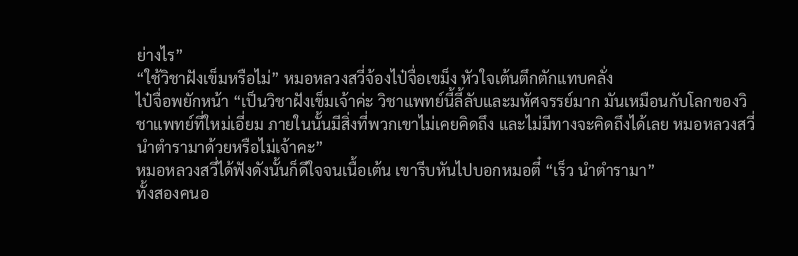ย่างไร”
“ใช้วิชาฝังเข็มหรือไม่” หมอหลวงสวี่จ้องไป๋จื่อเขม็ง หัวใจเต้นตึกตักแทบคลั่ง
ไป๋จื่อพยักหน้า “เป็นวิชาฝังเข็มเจ้าค่ะ วิชาแพทย์นี้ลี้ลับและมหัศจรรย์มาก มันเหมือนกับโลกของวิชาแพทย์ที่ใหม่เอี่ยม ภายในนั้นมีสิ่งที่พวกเขาไม่เคยคิดถึง และไม่มีทางจะคิดถึงได้เลย หมอหลวงสวี่ นำตำรามาด้วยหรือไม่เจ้าคะ”
หมอหลวงสวี่ได้ฟังดังนั้นก็ดีใจจนเนื้อเต้น เขารีบหันไปบอกหมอตี๋ “เร็ว นำตำรามา”
ทั้งสองคนอ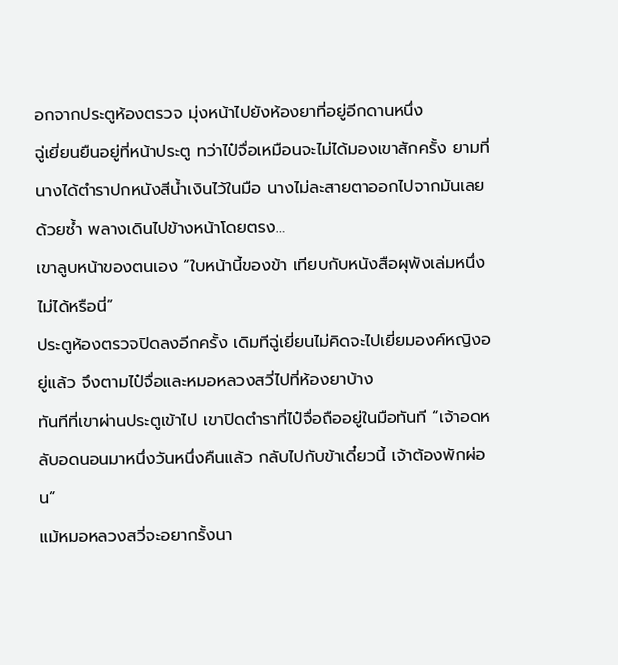อกจากประตูห้องตรวจ มุ่งหน้าไปยังห้องยาที่อยู่อีกดานหนึ่ง
ฉู่เยี่ยนยืนอยู่ที่หน้าประตู ทว่าไป๋จื่อเหมือนจะไม่ได้มองเขาสักครั้ง ยามที่นางได้ตำราปกหนังสีน้ำเงินไว้ในมือ นางไม่ละสายตาออกไปจากมันเลยด้วยซ้ำ พลางเดินไปข้างหน้าโดยตรง…
เขาลูบหน้าของตนเอง “ใบหน้านี้ของข้า เทียบกับหนังสือผุพังเล่มหนึ่งไม่ได้หรือนี่”
ประตูห้องตรวจปิดลงอีกครั้ง เดิมทีฉู่เยี่ยนไม่คิดจะไปเยี่ยมองค์หญิงอยู่แล้ว จึงตามไป๋จื่อและหมอหลวงสวี่ไปที่ห้องยาบ้าง
ทันทีที่เขาผ่านประตูเข้าไป เขาปิดตำราที่ไป๋จื่อถืออยู่ในมือทันที “เจ้าอดหลับอดนอนมาหนึ่งวันหนึ่งคืนแล้ว กลับไปกับข้าเดี๋ยวนี้ เจ้าต้องพักผ่อน”
แม้หมอหลวงสวี่จะอยากรั้งนา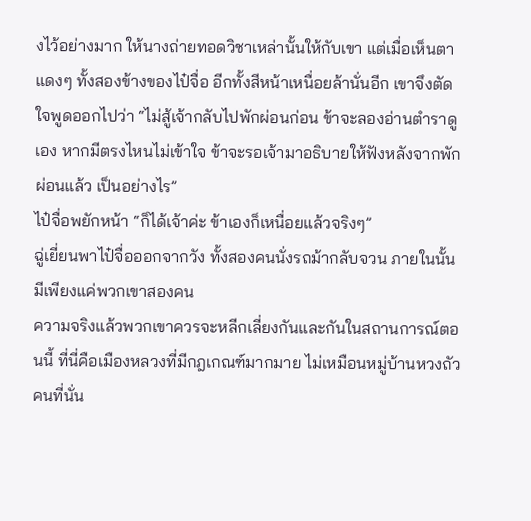งไว้อย่างมาก ให้นางถ่ายทอดวิชาเหล่านั้นให้กับเขา แต่เมื่อเห็นตาแดงๆ ทั้งสองข้างของไป๋จื่อ อีกทั้งสีหน้าเหนื่อยล้านั่นอีก เขาจึงตัดใจพูดออกไปว่า “ไม่สู้เจ้ากลับไปพักผ่อนก่อน ข้าจะลองอ่านตำราดูเอง หากมีตรงไหนไม่เข้าใจ ข้าจะรอเจ้ามาอธิบายให้ฟังหลังจากพักผ่อนแล้ว เป็นอย่างไร”
ไป๋จื่อพยักหน้า “ก็ได้เจ้าค่ะ ข้าเองก็เหนื่อยแล้วจริงๆ”
ฉู่เยี่ยนพาไป๋จื่อออกจากวัง ทั้งสองคนนั่งรถม้ากลับจวน ภายในนั้นมีเพียงแค่พวกเขาสองคน
ความจริงแล้วพวกเขาควรจะหลีกเลี่ยงกันและกันในสถานการณ์ตอนนี้ ที่นี่คือเมืองหลวงที่มีกฎเกณฑ์มากมาย ไม่เหมือนหมู่บ้านหวงถัว คนที่นั่น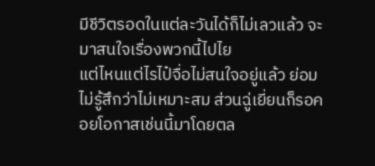มีชีวิตรอดในแต่ละวันได้ก็ไม่เลวแล้ว จะมาสนใจเรื่องพวกนี้ไปไย
แต่ไหนแต่ไรไป๋จื่อไม่สนใจอยู่แล้ว ย่อมไม่รู้สึกว่าไม่เหมาะสม ส่วนฉู่เยี่ยนก็รอคอยโอกาสเช่นนี้มาโดยตล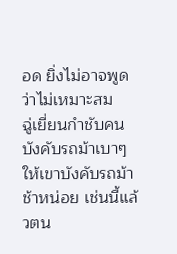อด ยิ่งไม่อาจพูดว่าไม่เหมาะสม
ฉู่เยี่ยนกำชับคนบังคับรถม้าเบาๆ ให้เขาบังคับรถม้าช้าหน่อย เช่นนี้แล้วตน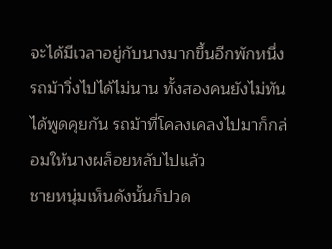จะได้มีเวลาอยู่กับนางมากขึ้นอีกพักหนึ่ง
รถม้าวิ่งไปได้ไม่นาน ทั้งสองคนยังไม่ทันได้พูดคุยกัน รถม้าที่โคลงเคลงไปมาก็กล่อมให้นางผล็อยหลับไปแล้ว
ชายหนุ่มเห็นดังนั้นก็ปวด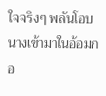ใจจริงๆ พลันโอบนางเข้ามาในอ้อมกอ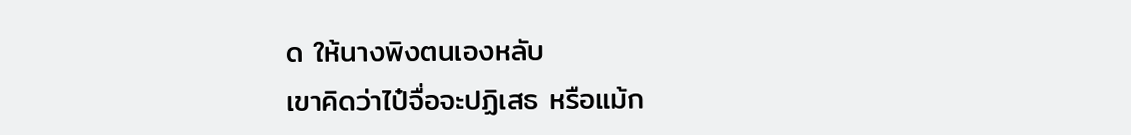ด ให้นางพิงตนเองหลับ
เขาคิดว่าไป๋จื่อจะปฏิเสธ หรือแม้ก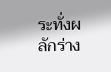ระทั่งผลักร่าง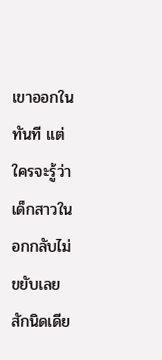เขาออกในทันที แต่ใครจะรู้ว่าเด็กสาวในอกกลับไม่ขยับเลยสักนิดเดีย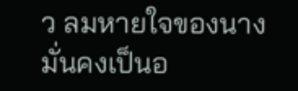ว ลมหายใจของนางมั่นคงเป็นอ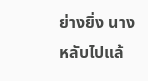ย่างยิ่ง นางหลับไปแล้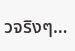วจริงๆ…